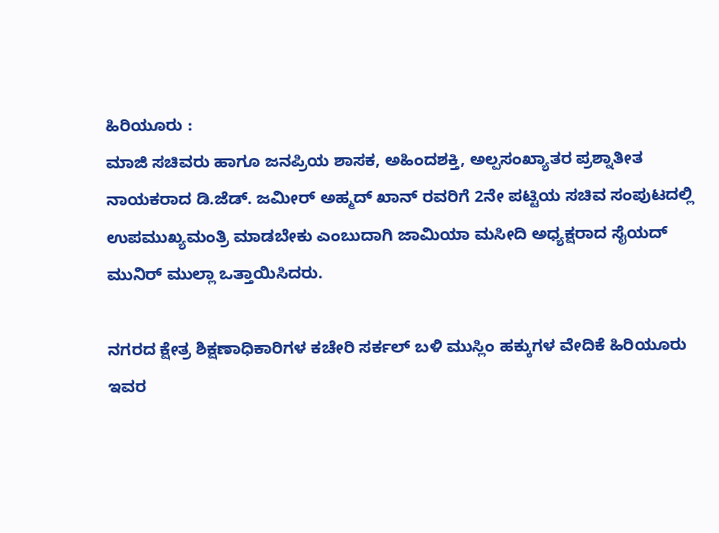ಹಿರಿಯೂರು :
ಮಾಜಿ ಸಚಿವರು ಹಾಗೂ ಜನಪ್ರಿಯ ಶಾಸಕ, ಅಹಿಂದಶಕ್ತಿ, ಅಲ್ಪಸಂಖ್ಯಾತರ ಪ್ರಶ್ನಾತೀತ ನಾಯಕರಾದ ಡಿ.ಜೆಡ್. ಜಮೀರ್ ಅಹ್ಮದ್ ಖಾನ್ ರವರಿಗೆ 2ನೇ ಪಟ್ಟಿಯ ಸಚಿವ ಸಂಪುಟದಲ್ಲಿ ಉಪಮುಖ್ಯಮಂತ್ರಿ ಮಾಡಬೇಕು ಎಂಬುದಾಗಿ ಜಾಮಿಯಾ ಮಸೀದಿ ಅಧ್ಯಕ್ಷರಾದ ಸೈಯದ್ ಮುನಿರ್ ಮುಲ್ಲಾ ಒತ್ತಾಯಿಸಿದರು.

ನಗರದ ಕ್ಷೇತ್ರ ಶಿಕ್ಷಣಾಧಿಕಾರಿಗಳ ಕಚೇರಿ ಸರ್ಕಲ್ ಬಳಿ ಮುಸ್ಲಿಂ ಹಕ್ಕುಗಳ ವೇದಿಕೆ ಹಿರಿಯೂರು ಇವರ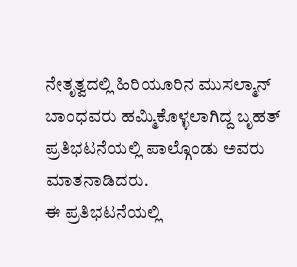ನೇತೃತ್ವದಲ್ಲಿ ಹಿರಿಯೂರಿನ ಮುಸಲ್ಮಾನ್ ಬಾಂಧವರು ಹಮ್ಮಿಕೊಳ್ಳಲಾಗಿದ್ದ ಬೃಹತ್ ಪ್ರತಿಭಟನೆಯಲ್ಲಿ ಪಾಲ್ಗೊಂಡು ಅವರು ಮಾತನಾಡಿದರು.
ಈ ಪ್ರತಿಭಟನೆಯಲ್ಲಿ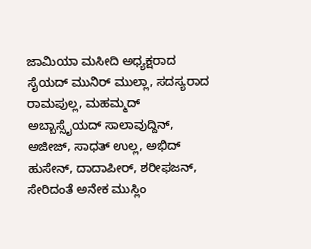ಜಾಮಿಯಾ ಮಸೀದಿ ಅಧ್ಯಕ್ಷರಾದ ಸೈಯದ್ ಮುನಿರ್ ಮುಲ್ಲಾ, ಸದಸ್ಯರಾದ ರಾಮಪುಲ್ಲ, ಮಹಮ್ಮದ್ ಅಬ್ಬಾಸ್ಸೈಯದ್ ಸಾಲಾವುದ್ದಿನ್, ಅಜೀಜ್, ಸಾಧತ್ ಉಲ್ಲ, ಅಭಿದ್ ಹುಸೇನ್, ದಾದಾಪೀರ್, ಶರೀಫಜನ್, ಸೇರಿದಂತೆ ಅನೇಕ ಮುಸ್ಲಿಂ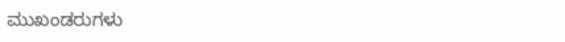ಮುಖಂಡರುಗಳು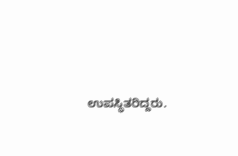ಉಪಸ್ಥಿತರಿದ್ದರು.